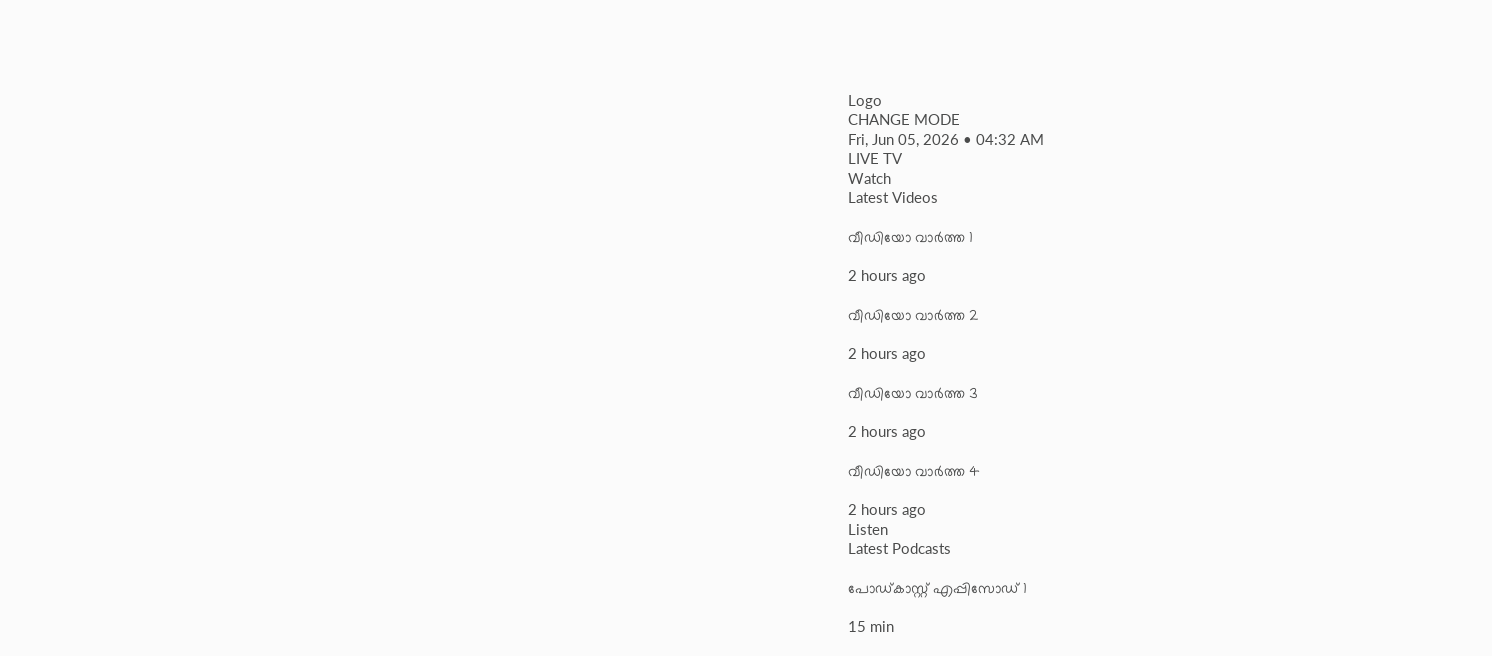Logo
CHANGE MODE
Fri, Jun 05, 2026 • 04:32 AM
LIVE TV
Watch
Latest Videos

വീഡിയോ വാർത്ത 1

2 hours ago

വീഡിയോ വാർത്ത 2

2 hours ago

വീഡിയോ വാർത്ത 3

2 hours ago

വീഡിയോ വാർത്ത 4

2 hours ago
Listen
Latest Podcasts

പോഡ്കാസ്റ്റ് എപ്പിസോഡ് 1

15 min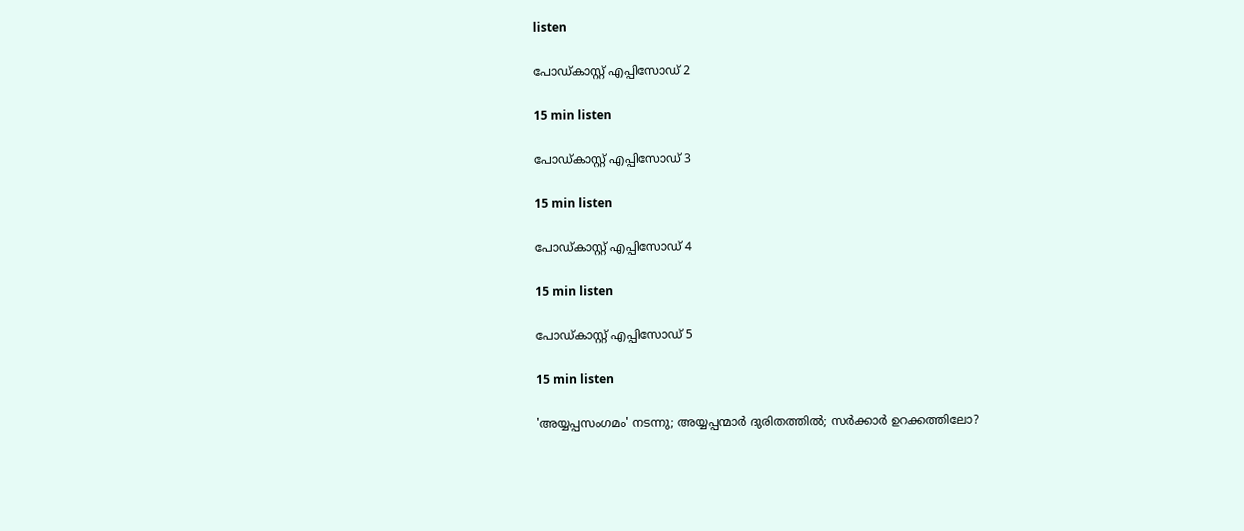listen

പോഡ്കാസ്റ്റ് എപ്പിസോഡ് 2

15 min listen

പോഡ്കാസ്റ്റ് എപ്പിസോഡ് 3

15 min listen

പോഡ്കാസ്റ്റ് എപ്പിസോഡ് 4

15 min listen

പോഡ്കാസ്റ്റ് എപ്പിസോഡ് 5

15 min listen

'അയ്യപ്പസംഗമം' നടന്നു; അയ്യപ്പന്മാര്‍ ദുരിതത്തില്‍; സര്‍ക്കാര്‍ ഉറക്കത്തിലോ?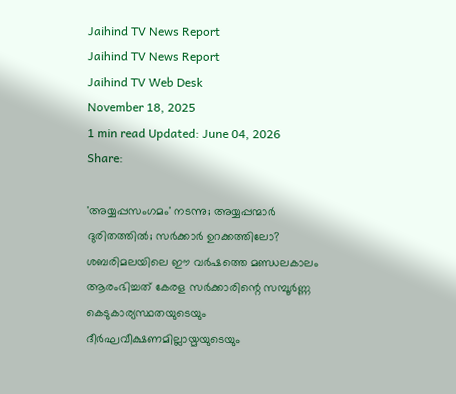Jaihind TV News Report
Jaihind TV News Report
Jaihind TV Web Desk
November 18, 2025
1 min read Updated: June 04, 2026
Share:

'അയ്യപ്പസംഗമം' നടന്നു; അയ്യപ്പന്മാര്‍ ദുരിതത്തില്‍; സര്‍ക്കാര്‍ ഉറക്കത്തിലോ?
ശബരിമലയിലെ ഈ വര്‍ഷത്തെ മണ്ഡലകാലം ആരംഭിച്ചത് കേരള സര്‍ക്കാരിന്റെ സമ്പൂര്‍ണ്ണ കെടുകാര്യസ്ഥതയുടെയും ദീര്‍ഘവീക്ഷണമില്ലായ്മയുടെയും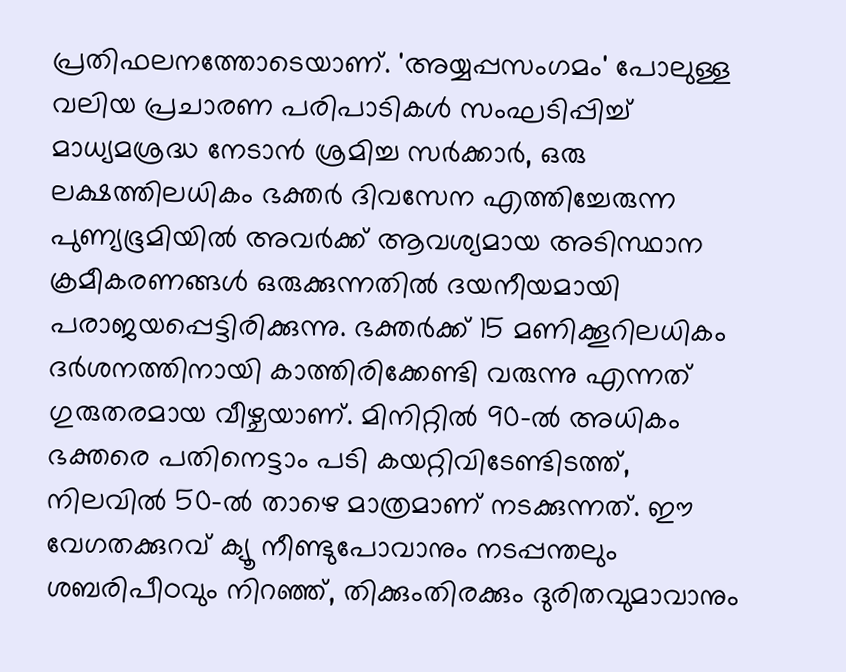പ്രതിഫലനത്തോടെയാണ്. 'അയ്യപ്പസംഗമം' പോലുള്ള വലിയ പ്രചാരണ പരിപാടികള്‍ സംഘടിപ്പിച്ച് മാധ്യമശ്രദ്ധ നേടാന്‍ ശ്രമിച്ച സര്‍ക്കാര്‍, ഒരു ലക്ഷത്തിലധികം ഭക്തര്‍ ദിവസേന എത്തിച്ചേരുന്ന പുണ്യഭൂമിയില്‍ അവര്‍ക്ക് ആവശ്യമായ അടിസ്ഥാന ക്രമീകരണങ്ങള്‍ ഒരുക്കുന്നതില്‍ ദയനീയമായി പരാജയപ്പെട്ടിരിക്കുന്നു. ഭക്തര്‍ക്ക് 15 മണിക്കൂറിലധികം ദര്‍ശനത്തിനായി കാത്തിരിക്കേണ്ടി വരുന്നു എന്നത് ഗുരുതരമായ വീഴ്ചയാണ്. മിനിറ്റില്‍ 90-ല്‍ അധികം ഭക്തരെ പതിനെട്ടാം പടി കയറ്റിവിടേണ്ടിടത്ത്, നിലവില്‍ 50-ല്‍ താഴെ മാത്രമാണ് നടക്കുന്നത്. ഈ വേഗതക്കുറവ് ക്യൂ നീണ്ടുപോവാനും നടപ്പന്തലും ശബരിപീഠവും നിറഞ്ഞ്, തിക്കുംതിരക്കും ദുരിതവുമാവാനും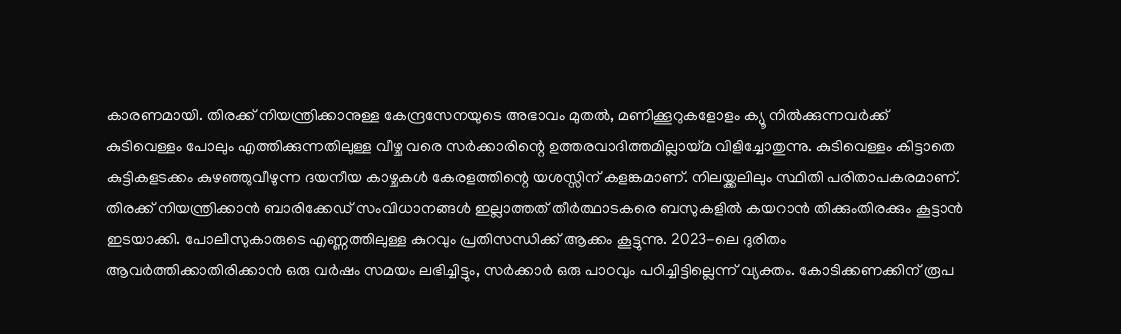കാരണമായി. തിരക്ക് നിയന്ത്രിക്കാനുള്ള കേന്ദ്രസേനയുടെ അഭാവം മുതല്‍, മണിക്കൂറുകളോളം ക്യൂ നില്‍ക്കുന്നവര്‍ക്ക് കുടിവെള്ളം പോലും എത്തിക്കുന്നതിലുള്ള വീഴ്ച വരെ സര്‍ക്കാരിന്റെ ഉത്തരവാദിത്തമില്ലായ്മ വിളിച്ചോതുന്നു. കുടിവെള്ളം കിട്ടാതെ കുട്ടികളടക്കം കുഴഞ്ഞുവീഴുന്ന ദയനീയ കാഴ്ചകള്‍ കേരളത്തിന്റെ യശസ്സിന് കളങ്കമാണ്. നിലയ്ക്കലിലും സ്ഥിതി പരിതാപകരമാണ്. തിരക്ക് നിയന്ത്രിക്കാന്‍ ബാരിക്കേഡ് സംവിധാനങ്ങള്‍ ഇല്ലാത്തത് തീര്‍ത്ഥാടകരെ ബസുകളില്‍ കയറാന്‍ തിക്കുംതിരക്കും കൂട്ടാന്‍ ഇടയാക്കി. പോലീസുകാരുടെ എണ്ണത്തിലുള്ള കുറവും പ്രതിസന്ധിക്ക് ആക്കം കൂട്ടുന്നു. 2023-ലെ ദുരിതം ആവര്‍ത്തിക്കാതിരിക്കാന്‍ ഒരു വര്‍ഷം സമയം ലഭിച്ചിട്ടും, സര്‍ക്കാര്‍ ഒരു പാഠവും പഠിച്ചിട്ടില്ലെന്ന് വ്യക്തം. കോടിക്കണക്കിന് രൂപ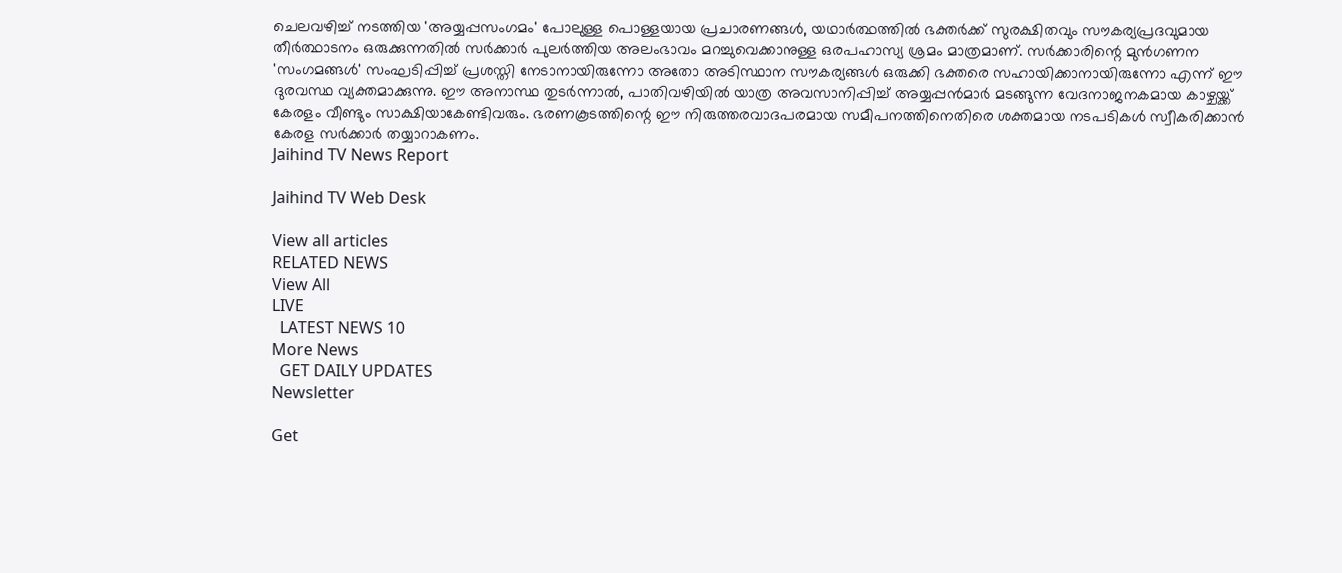ചെലവഴിച്ച് നടത്തിയ 'അയ്യപ്പസംഗമം' പോലുള്ള പൊള്ളയായ പ്രചാരണങ്ങള്‍, യഥാര്‍ത്ഥത്തില്‍ ഭക്തര്‍ക്ക് സുരക്ഷിതവും സൗകര്യപ്രദവുമായ തീര്‍ത്ഥാടനം ഒരുക്കുന്നതില്‍ സര്‍ക്കാര്‍ പുലര്‍ത്തിയ അലംഭാവം മറച്ചുവെക്കാനുള്ള ഒരപഹാസ്യ ശ്രമം മാത്രമാണ്. സര്‍ക്കാരിന്റെ മുന്‍ഗണന 'സംഗമങ്ങള്‍' സംഘടിപ്പിച്ച് പ്രശസ്തി നേടാനായിരുന്നോ അതോ അടിസ്ഥാന സൗകര്യങ്ങള്‍ ഒരുക്കി ഭക്തരെ സഹായിക്കാനായിരുന്നോ എന്ന് ഈ ദുരവസ്ഥ വ്യക്തമാക്കുന്നു. ഈ അനാസ്ഥ തുടര്‍ന്നാല്‍, പാതിവഴിയില്‍ യാത്ര അവസാനിപ്പിച്ച് അയ്യപ്പന്‍മാര്‍ മടങ്ങുന്ന വേദനാജനകമായ കാഴ്ചയ്ക്ക് കേരളം വീണ്ടും സാക്ഷിയാകേണ്ടിവരും. ഭരണകൂടത്തിന്റെ ഈ നിരുത്തരവാദപരമായ സമീപനത്തിനെതിരെ ശക്തമായ നടപടികള്‍ സ്വീകരിക്കാന്‍ കേരള സര്‍ക്കാര്‍ തയ്യാറാകണം.
Jaihind TV News Report

Jaihind TV Web Desk

View all articles
RELATED NEWS
View All
LIVE
  LATEST NEWS 10
More News
  GET DAILY UPDATES
Newsletter

Get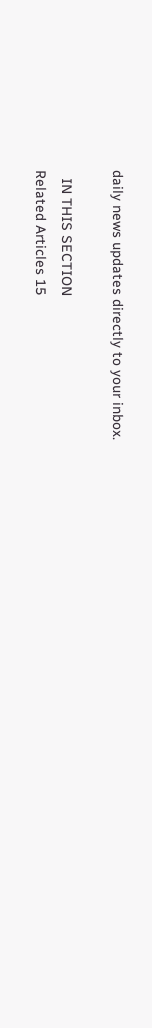daily news updates directly to your inbox.

  IN THIS SECTION
Related Articles 15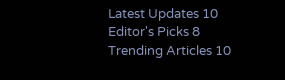Latest Updates 10
Editor's Picks 8
Trending Articles 10